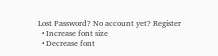Lost Password? No account yet? Register
  • Increase font size
  • Decrease font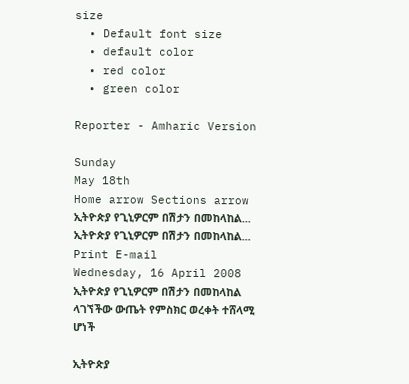size
  • Default font size
  • default color
  • red color
  • green color

Reporter - Amharic Version

Sunday
May 18th
Home arrow Sections arrow ኢትዮጵያ የጊኒዎርም በሽታን በመከላከል...
ኢትዮጵያ የጊኒዎርም በሽታን በመከላከል... Print E-mail
Wednesday, 16 April 2008
ኢትዮጵያ የጊኒዎርም በሽታን በመከላከል ላገኘችው ውጤት የምስክር ወረቀት ተሸላሚ ሆነች

ኢትዮጵያ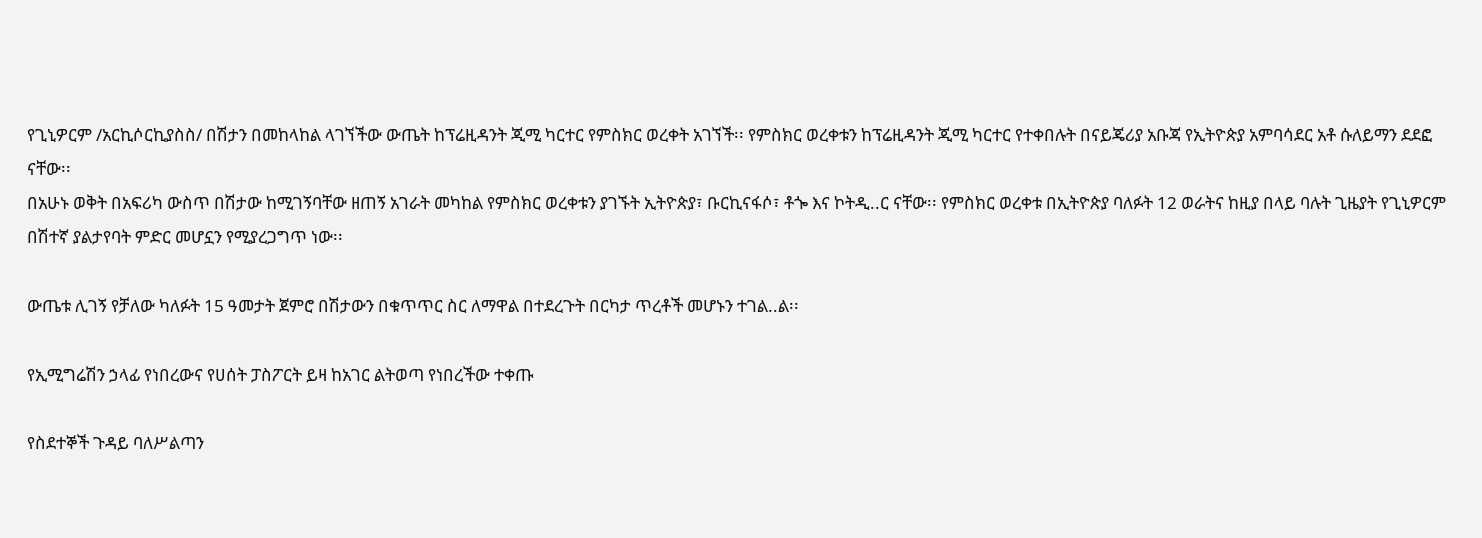የጊኒዎርም /አርኪሶርኪያስስ/ በሽታን በመከላከል ላገኘችው ውጤት ከፕሬዚዳንት ጂሚ ካርተር የምስክር ወረቀት አገኘች፡፡ የምስክር ወረቀቱን ከፕሬዚዳንት ጂሚ ካርተር የተቀበሉት በናይጄሪያ አቡጃ የኢትዮጵያ አምባሳደር አቶ ሱለይማን ደደፎ ናቸው፡፡
በአሁኑ ወቅት በአፍሪካ ውስጥ በሽታው ከሚገኝባቸው ዘጠኝ አገራት መካከል የምስክር ወረቀቱን ያገኙት ኢትዮጵያ፣ ቡርኪናፋሶ፣ ቶጐ እና ኮትዲ..ር ናቸው፡፡ የምስክር ወረቀቱ በኢትዮጵያ ባለፉት 12 ወራትና ከዚያ በላይ ባሉት ጊዜያት የጊኒዎርም በሽተኛ ያልታየባት ምድር መሆኗን የሚያረጋግጥ ነው፡፡

ውጤቱ ሊገኝ የቻለው ካለፉት 15 ዓመታት ጀምሮ በሽታውን በቁጥጥር ስር ለማዋል በተደረጉት በርካታ ጥረቶች መሆኑን ተገል..ል፡፡

የኢሚግሬሽን ኃላፊ የነበረውና የሀሰት ፓስፖርት ይዛ ከአገር ልትወጣ የነበረችው ተቀጡ

የስደተኞች ጉዳይ ባለሥልጣን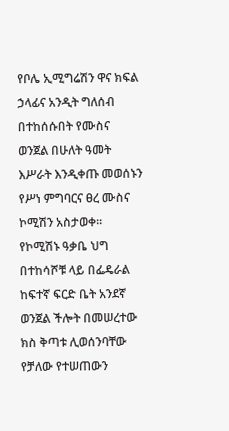የቦሌ ኢሚግሬሽን ዋና ክፍል ኃላፊና አንዲት ግለሰብ በተከሰሱበት የሙስና ወንጀል በሁለት ዓመት እሥራት እንዲቀጡ መወሰኑን የሥነ ምግባርና ፀረ ሙስና ኮሚሽን አስታወቀ፡፡ የኮሚሽኑ ዓቃቤ ህግ በተከሳሾቹ ላይ በፌዴራል ከፍተኛ ፍርድ ቤት አንደኛ ወንጀል ችሎት በመሠረተው ክስ ቅጣቱ ሊወሰንባቸው የቻለው የተሠጠውን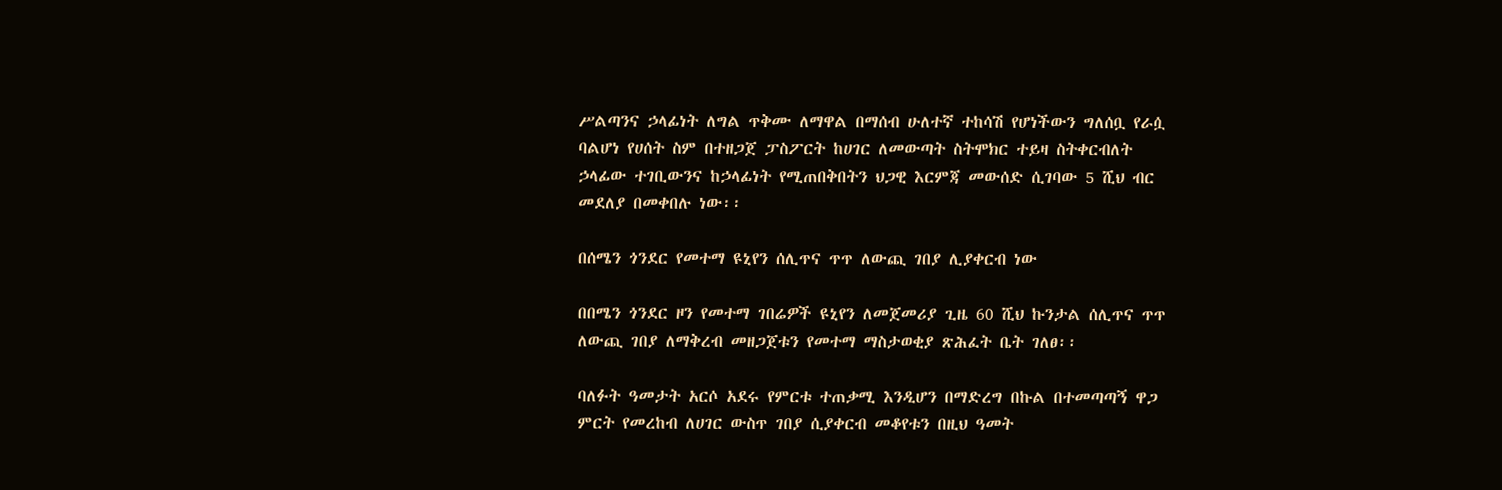ሥልጣንና ኃላፊነት ለግል ጥቅሙ ለማዋል በማሰብ ሁለተኛ ተከሳሽ የሆነችውን ግለሰቧ የራሷ ባልሆነ የሀሰት ስም በተዘጋጀ ፓስፖርት ከሀገር ለመውጣት ስትሞክር ተይዛ ስትቀርብለት ኃላፊው ተገቢውንና ከኃላፊነት የሚጠበቅበትን ህጋዊ እርምጃ መውሰድ ሲገባው 5 ሺህ ብር መደለያ በመቀበሉ ነው፡፡

በሰሜን ጎንደር የመተማ ዩኒየን ሰሊጥና ጥጥ ለውጪ ገበያ ሊያቀርብ ነው

በበሜን ጎንደር ዞን የመተማ ገበሬዎች ዩኒየን ለመጀመሪያ ጊዜ 60 ሺህ ኩንታል ሰሊጥና ጥጥ ለውጪ ገበያ ለማቅረብ መዘጋጀቱን የመተማ ማስታወቂያ ጽሕፈት ቤት ገለፀ፡፡

ባለፉት ዓመታት አርሶ አደሩ የምርቱ ተጠቃሚ እንዲሆን በማድረግ በኩል በተመጣጣኝ ዋጋ ምርት የመረከብ ለሀገር ውስጥ ገበያ ሲያቀርብ መቆየቱን በዚህ ዓመት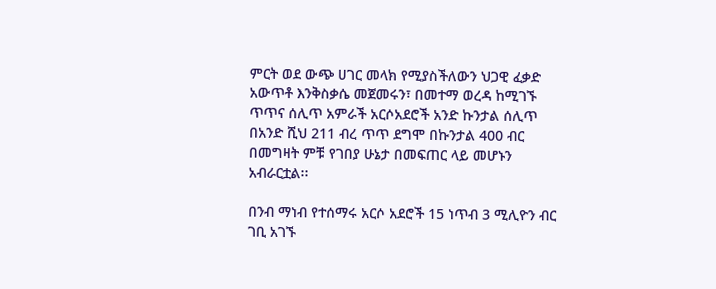ምርት ወደ ውጭ ሀገር መላክ የሚያስችለውን ህጋዊ ፈቃድ አውጥቶ እንቅስቃሴ መጀመሩን፣ በመተማ ወረዳ ከሚገኙ ጥጥና ሰሊጥ አምራች አርሶአደሮች አንድ ኩንታል ሰሊጥ በአንድ ሺህ 211 ብረ ጥጥ ደግሞ በኩንታል 400 ብር በመግዛት ምቹ የገበያ ሁኔታ በመፍጠር ላይ መሆኑን አብራርቷል፡፡

በንብ ማነብ የተሰማሩ አርሶ አደሮች 15 ነጥብ 3 ሚሊዮን ብር ገቢ አገኙ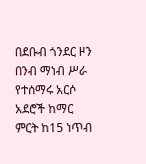በደቡብ ጎንደር ዞን በንብ ማነብ ሥራ የተሰማሩ አርሶ አደሮች ከማር ምርት ከ15 ነጥብ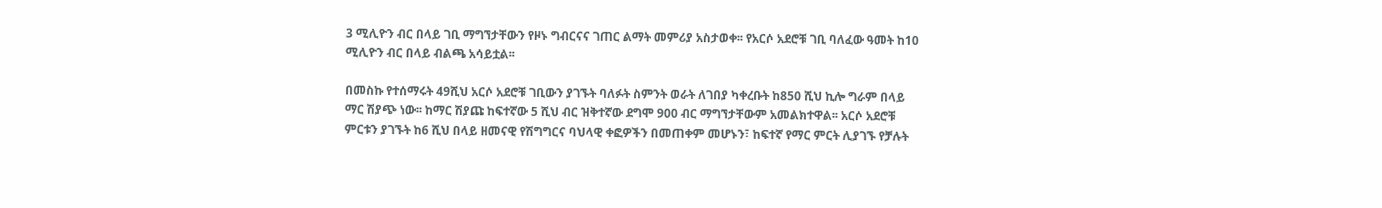3 ሚሊዮን ብር በላይ ገቢ ማግኘታቸውን የዞኑ ግብርናና ገጠር ልማት መምሪያ አስታወቀ፡፡ የአርሶ አደሮቹ ገቢ ባለፈው ዓመት ከ10 ሚሊዮን ብር በላይ ብልጫ አሳይቷል፡፡

በመስኩ የተሰማሩት 49ሺህ አርሶ አደሮቹ ገቢውን ያገኙት ባለፉት ስምንት ወራት ለገበያ ካቀረቡት ከ850 ሺህ ኪሎ ግራም በላይ ማር ሽያጭ ነው፡፡ ከማር ሽያጩ ከፍተኛው 5 ሺህ ብር ዝቅተኛው ደግሞ 900 ብር ማግኘታቸውም አመልክተዋል፡፡ አርሶ አደሮቹ ምርቱን ያገኙት ከ6 ሺህ በላይ ዘመናዊ የሽግግርና ባህላዊ ቀፎዎችን በመጠቀም መሆኑን፣ ከፍተኛ የማር ምርት ሊያገኙ የቻሉት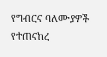የግብርና ባለሙያዎች የተጠናከረ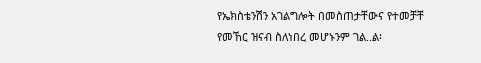የኤክስቴንሽን አገልግሎት በመስጠታቸውና የተመቻቸ የመኸር ዝናብ ስለነበረ መሆኑንም ገል..ል፡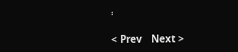፡

< Prev   Next >